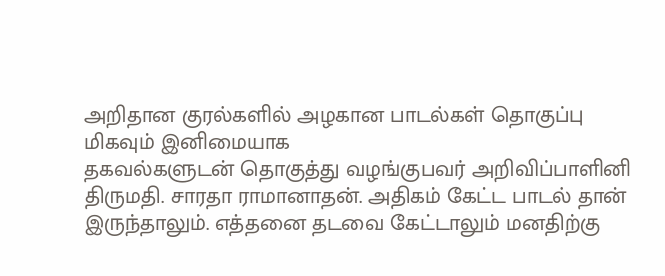அறிதான குரல்களில் அழகான பாடல்கள் தொகுப்பு மிகவும் இனிமையாக
தகவல்களுடன் தொகுத்து வழங்குபவர் அறிவிப்பாளினி திருமதி. சாரதா ராமானாதன். அதிகம் கேட்ட பாடல் தான் இருந்தாலும். எத்தனை தடவை கேட்டாலும் மனதிற்கு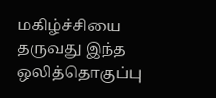மகிழ்ச்சியை தருவது இந்த ஒலித்தொகுப்பு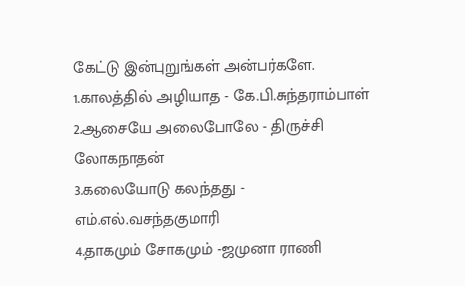கேட்டு இன்புறுங்கள் அன்பர்களே.
1.காலத்தில் அழியாத - கே.பி.சுந்தராம்பாள்
2.ஆசையே அலைபோலே - திருச்சி லோகநாதன்
3.கலையோடு கலந்தது - எம்.எல்.வசந்தகுமாரி
4.தாகமும் சோகமும் -ஜமுனா ராணி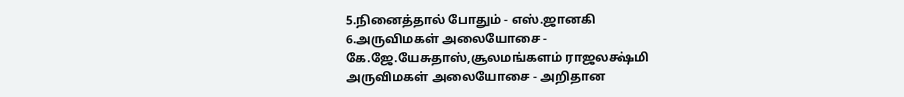5.நினைத்தால் போதும் - எஸ்.ஜானகி
6.அருவிமகள் அலையோசை - கே.ஜே.யேசுதாஸ்,சூலமங்களம் ராஜலக்ஷ்மி
அருவிமகள் அலையோசை - அறிதான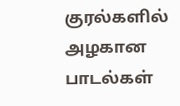குரல்களில் அழகான பாடல்கள்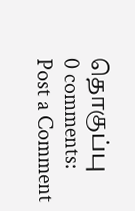தொகுப்பு
0 comments:
Post a Comment